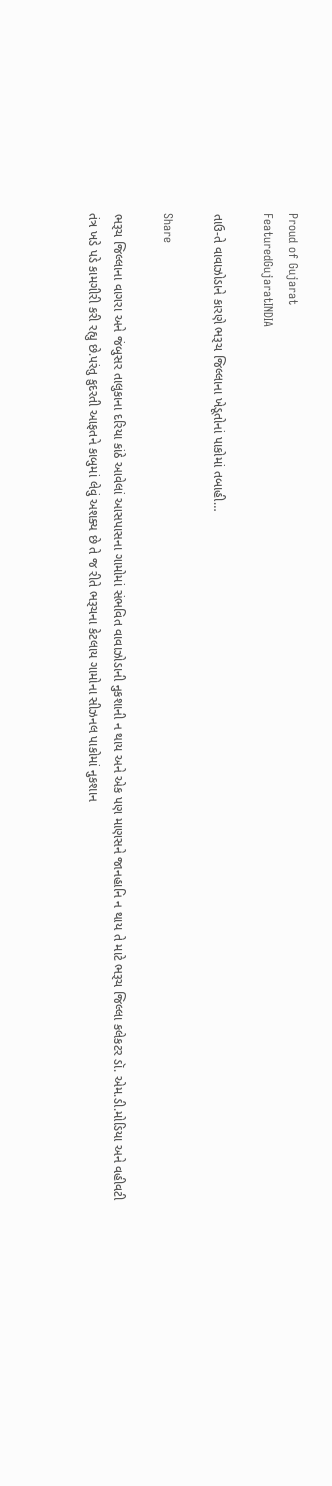Proud of Gujarat
FeaturedGujaratINDIA

તાઉ-તે વાવાઝોડાને કારણે ભરૂચ જિલ્લાના ખેડૂતોનાં પાકોમાં તબાહી…

Share

ભરૂચ જિલ્લાના વાગરા અને જંબુસર તાલુકાના દરિયા કાંઠે આવેલાં આસપાસના ગામોમાં સંભવિત વાવાઝોડાની નુકશાની ન થાય અને એક પણ માણસને જાનહાનિ ન થાય તે માટે ભરૂચ જિલ્લા કલેકટર ડૉ. એમ.ડી.મોડિયા અને વહીવટી તંત્ર ખડે પડે કામગીરી કરી રહ્યુ છે.પરંતુ કુદરતી આફતને કાબુમાં લેવું અશક્ય છે તે જ રીતે ભરૂચના કેટલાય ગામોના સીઝનલ પાકોમાં નુકશાન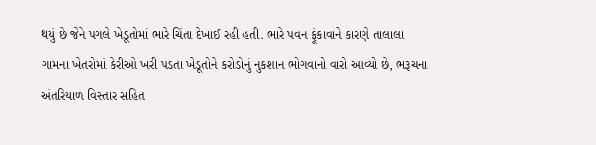થયું છે જેને પગલે ખેડૂતોમાં ભારે ચિંતા દેખાઈ રહી હતી. ભારે પવન ફૂંકાવાને કારણે તાલાલા ગામના ખેતરોમાં કેરીઓ ખરી પડતા ખેડૂતોને કરોડોનું નુકશાન ભોગવાનો વારો આવ્યો છે, ભરૂચના અંતરિયાળ વિસ્તાર સહિત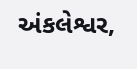અંકલેશ્વર,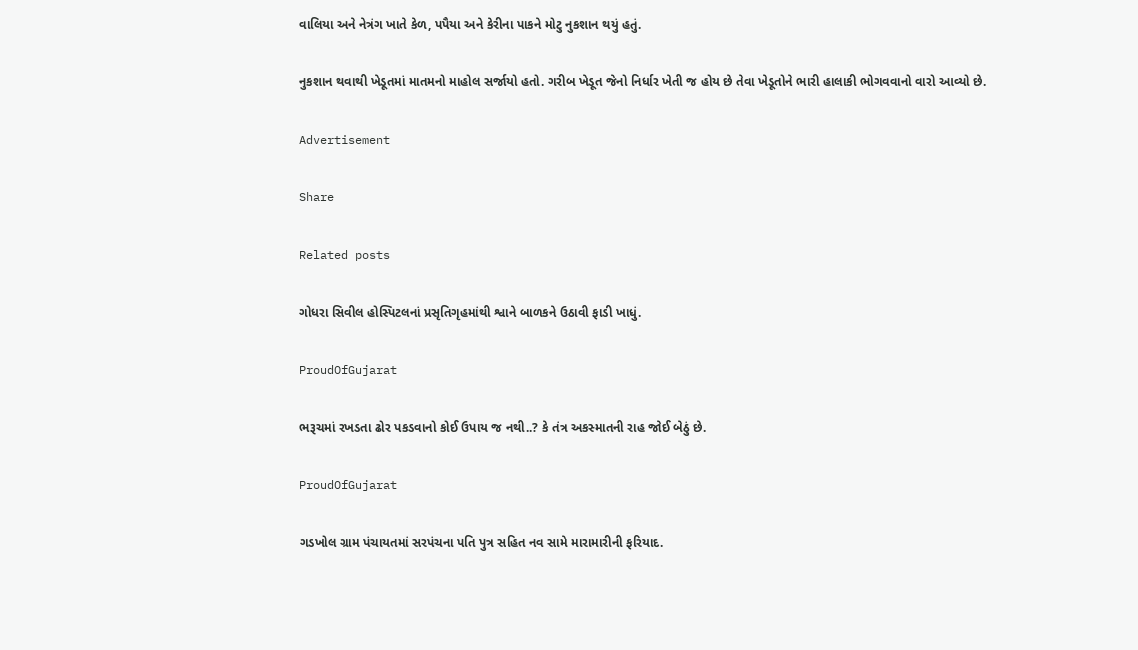વાલિયા અને નેત્રંગ ખાતે કેળ, પપૈયા અને કેરીના પાકને મોટુ નુકશાન થયું હતું.

નુકશાન થવાથી ખેડૂતમાં માતમનો માહોલ સર્જાયો હતો. ગરીબ ખેડૂત જેનો નિર્ધાર ખેતી જ હોય છે તેવા ખેડૂતોને ભારી હાલાકી ભોગવવાનો વારો આવ્યો છે.

Advertisement

Share

Related posts

ગોધરા સિવીલ હોસ્પિટલનાં પ્રસૃતિગૃહમાંથી શ્વાને બાળકને ઉઠાવી ફાડી ખાધું.

ProudOfGujarat

ભરૂચમાં રખડતા ઢોર પકડવાનો કોઈ ઉપાય જ નથી..? કે તંત્ર અકસ્માતની રાહ જોઈ બેઠું છે.

ProudOfGujarat

ગડખોલ ગ્રામ પંચાયતમાં સરપંચના પતિ પુત્ર સહિત નવ સામે મારામારીની ફરિયાદ.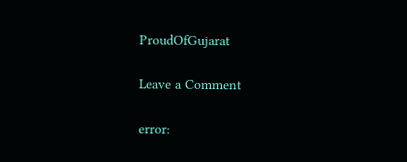ProudOfGujarat

Leave a Comment

error: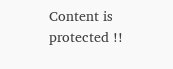Content is protected !!